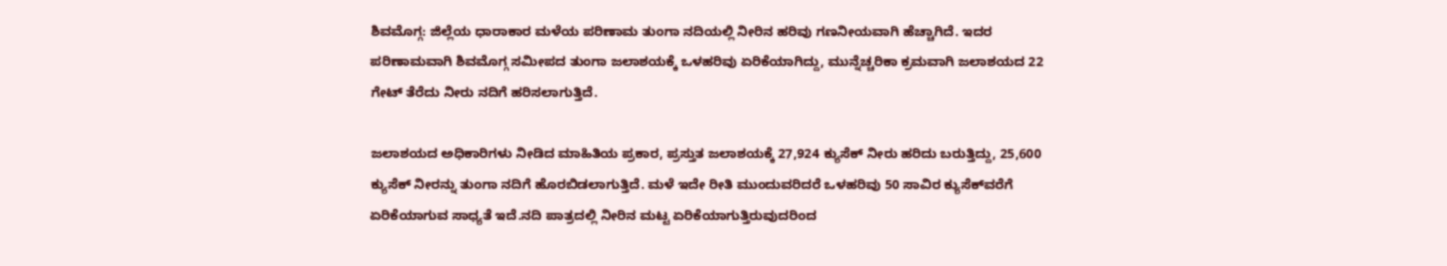ಶಿವಮೊಗ್ಗ: ಜಿಲ್ಲೆಯ ಧಾರಾಕಾರ ಮಳೆಯ ಪರಿಣಾಮ ತುಂಗಾ ನದಿಯಲ್ಲಿ ನೀರಿನ ಹರಿವು ಗಣನೀಯವಾಗಿ ಹೆಚ್ಚಾಗಿದೆ. ಇದರ ಪರಿಣಾಮವಾಗಿ ಶಿವಮೊಗ್ಗ ಸಮೀಪದ ತುಂಗಾ ಜಲಾಶಯಕ್ಕೆ ಒಳಹರಿವು ಏರಿಕೆಯಾಗಿದ್ದು, ಮುನ್ನೆಚ್ಚರಿಕಾ ಕ್ರಮವಾಗಿ ಜಲಾಶಯದ 22 ಗೇಟ್‌ ತೆರೆದು ನೀರು ನದಿಗೆ ಹರಿಸಲಾಗುತ್ತಿದೆ.

ಜಲಾಶಯದ ಅಧಿಕಾರಿಗಳು ನೀಡಿದ ಮಾಹಿತಿಯ ಪ್ರಕಾರ, ಪ್ರಸ್ತುತ ಜಲಾಶಯಕ್ಕೆ 27,924 ಕ್ಯುಸೆಕ್ ನೀರು ಹರಿದು ಬರುತ್ತಿದ್ದು, 25,600 ಕ್ಯುಸೆಕ್ ನೀರನ್ನು ತುಂಗಾ ನದಿಗೆ ಹೊರಬಿಡಲಾಗುತ್ತಿದೆ. ಮಳೆ ಇದೇ ರೀತಿ ಮುಂದುವರಿದರೆ ಒಳಹರಿವು 50 ಸಾವಿರ ಕ್ಯುಸೆಕ್‌ವರೆಗೆ ಏರಿಕೆಯಾಗುವ ಸಾಧ್ಯತೆ ಇದೆ.ನದಿ ಪಾತ್ರದಲ್ಲಿ ನೀರಿನ ಮಟ್ಟ ಏರಿಕೆಯಾಗುತ್ತಿರುವುದರಿಂದ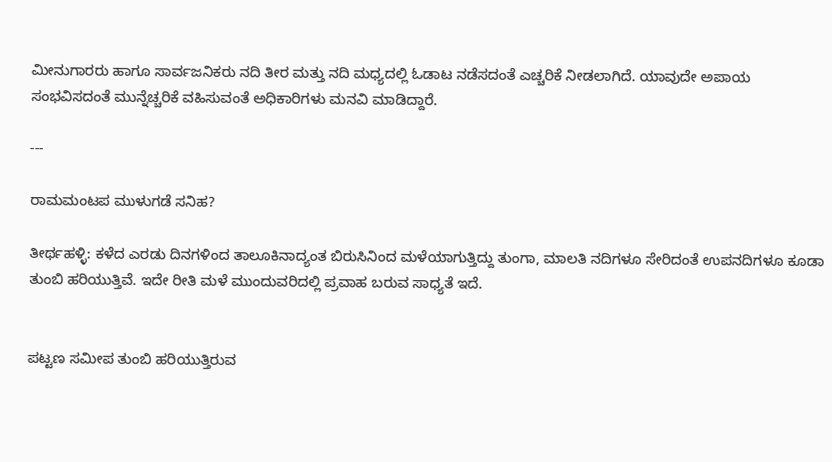ಮೀನುಗಾರರು ಹಾಗೂ ಸಾರ್ವಜನಿಕರು ನದಿ ತೀರ ಮತ್ತು ನದಿ ಮಧ್ಯದಲ್ಲಿ ಓಡಾಟ ನಡೆಸದಂತೆ ಎಚ್ಚರಿಕೆ ನೀಡಲಾಗಿದೆ. ಯಾವುದೇ ಅಪಾಯ ಸಂಭವಿಸದಂತೆ ಮುನ್ನೆಚ್ಚರಿಕೆ ವಹಿಸುವಂತೆ ಅಧಿಕಾರಿಗಳು ಮನವಿ ಮಾಡಿದ್ದಾರೆ.

---

ರಾಮಮಂಟಪ ಮುಳುಗಡೆ ಸನಿಹ?

ತೀರ್ಥಹಳ್ಳಿ: ಕಳೆದ ಎರಡು ದಿನಗಳಿಂದ ತಾಲೂಕಿನಾದ್ಯಂತ ಬಿರುಸಿನಿಂದ ಮಳೆಯಾಗುತ್ತಿದ್ದು ತುಂಗಾ, ಮಾಲತಿ ನದಿಗಳೂ ಸೇರಿದಂತೆ ಉಪನದಿಗಳೂ ಕೂಡಾ ತುಂಬಿ ಹರಿಯುತ್ತಿವೆ. ಇದೇ ರೀತಿ ಮಳೆ ಮುಂದುವರಿದಲ್ಲಿ ಪ್ರವಾಹ ಬರುವ ಸಾಧ್ಯತೆ ಇದೆ.


ಪಟ್ಟಣ ಸಮೀಪ ತುಂಬಿ ಹರಿಯುತ್ತಿರುವ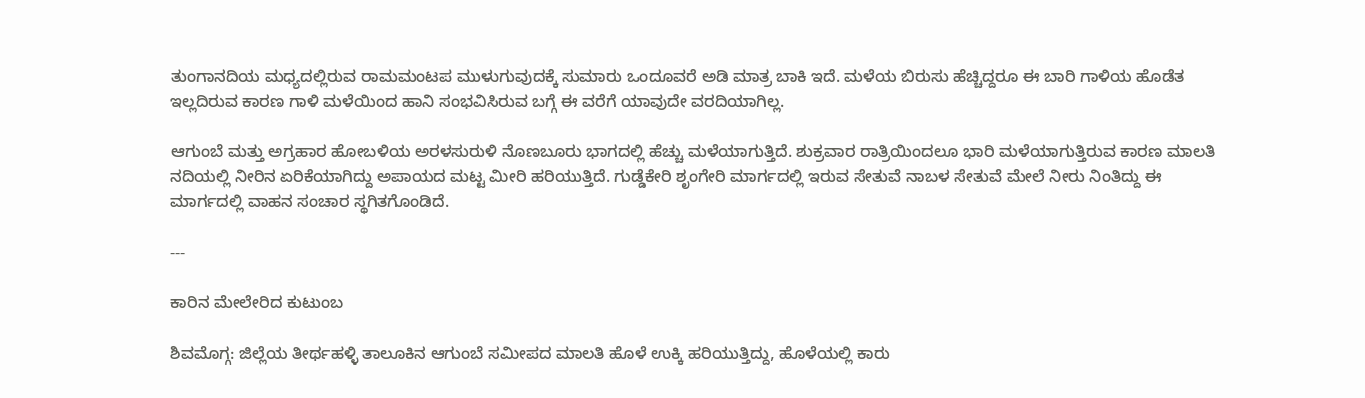ತುಂಗಾನದಿಯ ಮಧ್ಯದಲ್ಲಿರುವ ರಾಮಮಂಟಪ ಮುಳುಗುವುದಕ್ಕೆ ಸುಮಾರು ಒಂದೂವರೆ ಅಡಿ ಮಾತ್ರ ಬಾಕಿ ಇದೆ. ಮಳೆಯ ಬಿರುಸು ಹೆಚ್ಚಿದ್ದರೂ ಈ ಬಾರಿ ಗಾಳಿಯ ಹೊಡೆತ ಇಲ್ಲದಿರುವ ಕಾರಣ ಗಾಳಿ ಮಳೆಯಿಂದ ಹಾನಿ ಸಂಭವಿಸಿರುವ ಬಗ್ಗೆ ಈ ವರೆಗೆ ಯಾವುದೇ ವರದಿಯಾಗಿಲ್ಲ.

ಆಗುಂಬೆ ಮತ್ತು ಅಗ್ರಹಾರ ಹೋಬಳಿಯ ಅರಳಸುರುಳಿ ನೊಣಬೂರು ಭಾಗದಲ್ಲಿ ಹೆಚ್ಚು ಮಳೆಯಾಗುತ್ತಿದೆ. ಶುಕ್ರವಾರ ರಾತ್ರಿಯಿಂದಲೂ ಭಾರಿ ಮಳೆಯಾಗುತ್ತಿರುವ ಕಾರಣ ಮಾಲತಿ ನದಿಯಲ್ಲಿ ನೀರಿನ ಏರಿಕೆಯಾಗಿದ್ದು ಅಪಾಯದ ಮಟ್ಟ ಮೀರಿ ಹರಿಯುತ್ತಿದೆ. ಗುಡ್ಡೆಕೇರಿ ಶೃಂಗೇರಿ ಮಾರ್ಗದಲ್ಲಿ ಇರುವ ಸೇತುವೆ ನಾಬಳ ಸೇತುವೆ ಮೇಲೆ ನೀರು ನಿಂತಿದ್ದು ಈ ಮಾರ್ಗದಲ್ಲಿ ವಾಹನ ಸಂಚಾರ ಸ್ಥಗಿತಗೊಂಡಿದೆ.

---

ಕಾರಿನ ಮೇಲೇರಿದ ಕುಟುಂಬ

ಶಿವಮೊಗ್ಗ: ಜಿಲ್ಲೆಯ ತೀರ್ಥಹಳ್ಳಿ ತಾಲೂಕಿನ ಆಗುಂಬೆ ಸಮೀಪದ ಮಾಲತಿ ಹೊಳೆ ಉಕ್ಕಿ ಹರಿಯುತ್ತಿದ್ದು, ಹೊಳೆಯಲ್ಲಿ ಕಾರು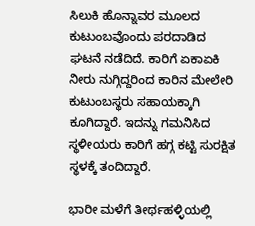ಸಿಲುಕಿ ಹೊನ್ನಾವರ ಮೂಲದ ಕುಟುಂಬವೊಂದು ಪರದಾಡಿದ ಘಟನೆ ನಡೆದಿದೆ. ಕಾರಿಗೆ ಏಕಾಏಕಿ ನೀರು ನುಗ್ಗಿದ್ದರಿಂದ ಕಾರಿನ ಮೇಲೇರಿ ಕುಟುಂಬಸ್ಥರು ಸಹಾಯಕ್ಕಾಗಿ ಕೂಗಿದ್ದಾರೆ. ಇದನ್ನು ಗಮನಿಸಿದ ಸ್ಥಳೀಯರು ಕಾರಿಗೆ ಹಗ್ಗ ಕಟ್ಟಿ ಸುರಕ್ಷಿತ ಸ್ಥಳಕ್ಕೆ ತಂದಿದ್ದಾರೆ.

ಭಾರೀ ಮಳೆಗೆ ತೀರ್ಥಹಳ್ಳಿಯಲ್ಲಿ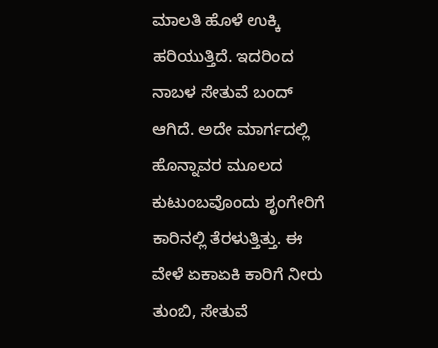ಮಾಲತಿ ಹೊಳೆ ಉಕ್ಕಿ ಹರಿಯುತ್ತಿದೆ. ಇದರಿಂದ ನಾಬಳ ಸೇತುವೆ ಬಂದ್ ಆಗಿದೆ. ಅದೇ ಮಾರ್ಗದಲ್ಲಿ ಹೊನ್ನಾವರ ಮೂಲದ ಕುಟುಂಬವೊಂದು ಶೃಂಗೇರಿಗೆ ಕಾರಿನಲ್ಲಿ ತೆರಳುತ್ತಿತ್ತು. ಈ ವೇಳೆ ಏಕಾಏಕಿ ಕಾರಿಗೆ ನೀರು ತುಂಬಿ, ಸೇತುವೆ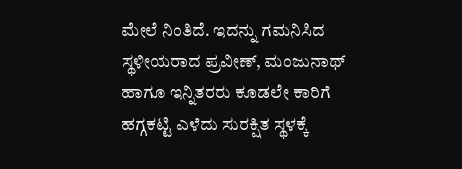ಮೇಲೆ ನಿಂತಿದೆ. ಇದನ್ನು ಗಮನಿಸಿದ ಸ್ಥಳೀಯರಾದ ಪ್ರವೀಣ್, ಮಂಜುನಾಥ್ ಹಾಗೂ ಇನ್ನಿತರರು ಕೂಡಲೇ ಕಾರಿಗೆ ಹಗ್ಗಕಟ್ಟಿ ಎಳೆದು ಸುರಕ್ಷಿತ ಸ್ಥಳಕ್ಕೆ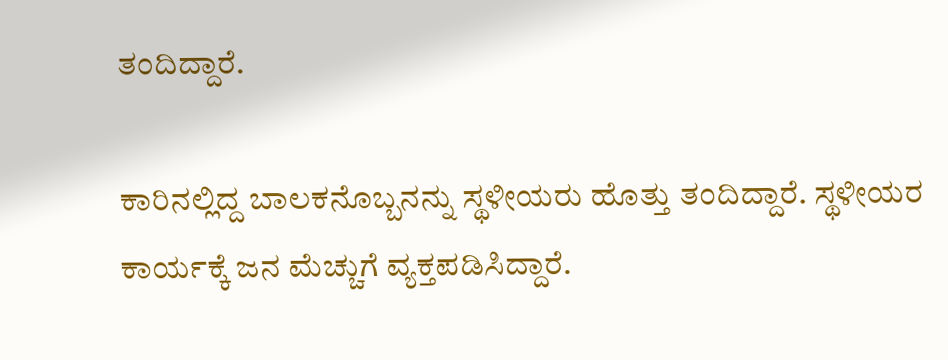ತಂದಿದ್ದಾರೆ.

ಕಾರಿನಲ್ಲಿದ್ದ ಬಾಲಕನೊಬ್ಬನನ್ನು ಸ್ಥಳೀಯರು ಹೊತ್ತು ತಂದಿದ್ದಾರೆ. ಸ್ಥಳೀಯರ ಕಾರ್ಯಕ್ಕೆ ಜನ ಮೆಚ್ಚುಗೆ ವ್ಯಕ್ತಪಡಿಸಿದ್ದಾರೆ.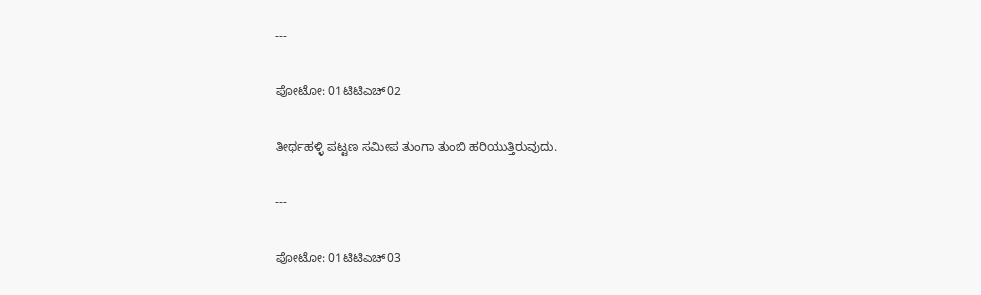---

ಪೋಟೋ: 01ಟಿಟಿಎಚ್‌02

ತೀರ್ಥಹಳ್ಳಿ ಪಟ್ಟಣ ಸಮೀಪ ತುಂಗಾ ತುಂಬಿ ಹರಿಯುತ್ತಿರುವುದು.

---

ಪೋಟೋ: 01ಟಿಟಿಎಚ್‌03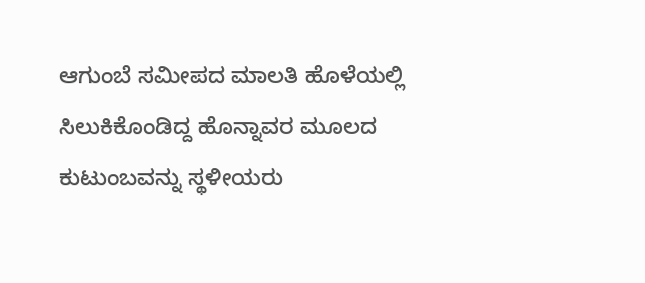ಆಗುಂಬೆ ಸಮೀಪದ ಮಾಲತಿ ಹೊಳೆಯಲ್ಲಿ ಸಿಲುಕಿಕೊಂಡಿದ್ದ ಹೊನ್ನಾವರ ಮೂಲದ ಕುಟುಂಬವನ್ನು ಸ್ಥಳೀಯರು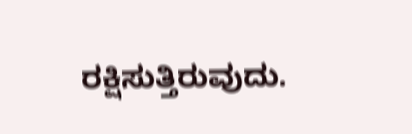ರಕ್ಷಿಸುತ್ತಿರುವುದು.